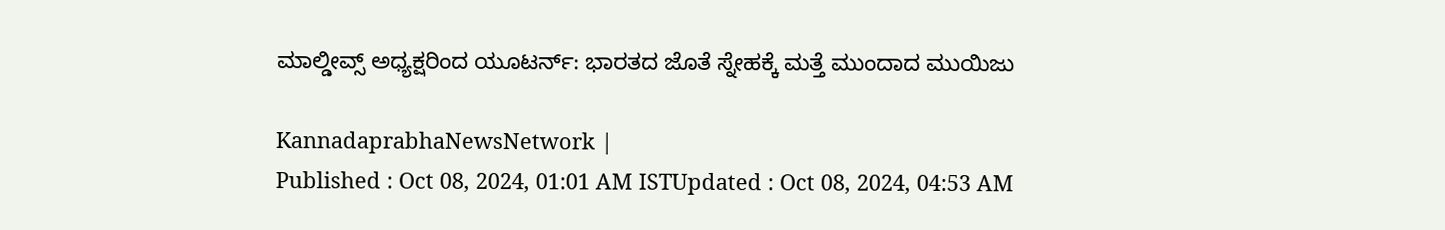ಮಾಲ್ಡೀವ್ಸ್‌ ಅಧ್ಯಕ್ಷರಿಂದ ಯೂಟರ್ನ್: ಭಾರತದ ಜೊತೆ ಸ್ನೇಹಕ್ಕೆ ಮತ್ತೆ ಮುಂದಾದ ಮುಯಿಜು

KannadaprabhaNewsNetwork |
Published : Oct 08, 2024, 01:01 AM ISTUpdated : Oct 08, 2024, 04:53 AM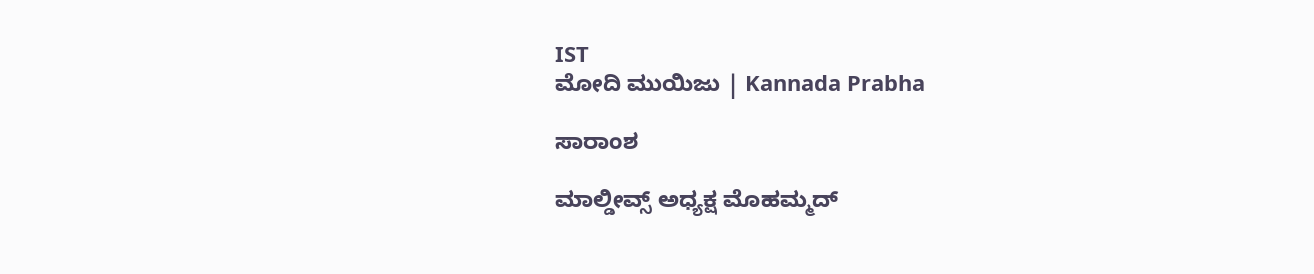IST
ಮೋದಿ ಮುಯಿಜು | Kannada Prabha

ಸಾರಾಂಶ

ಮಾಲ್ಡೀವ್ಸ್‌ ಅಧ್ಯಕ್ಷ ಮೊಹಮ್ಮದ್‌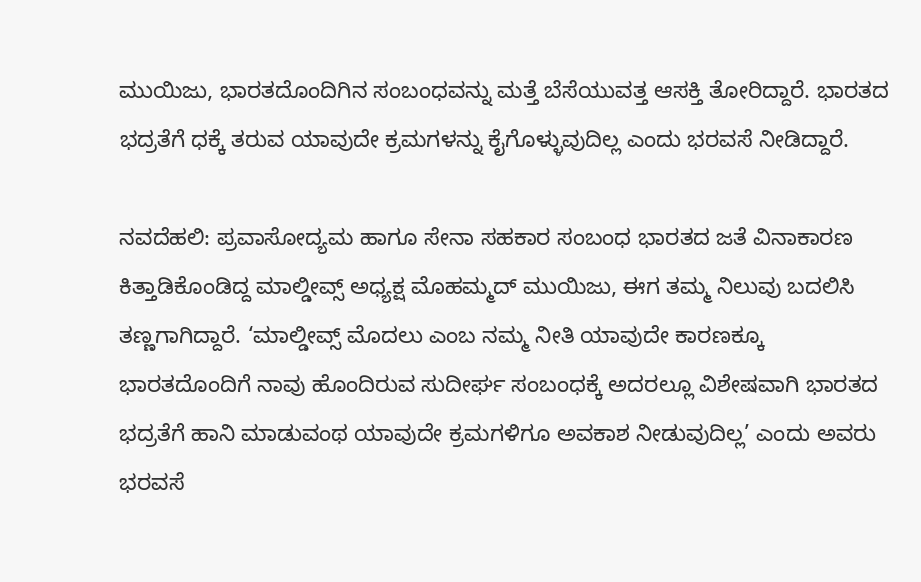ಮುಯಿಜು, ಭಾರತದೊಂದಿಗಿನ ಸಂಬಂಧವನ್ನು ಮತ್ತೆ ಬೆಸೆಯುವತ್ತ ಆಸಕ್ತಿ ತೋರಿದ್ದಾರೆ. ಭಾರತದ ಭದ್ರತೆಗೆ ಧಕ್ಕೆ ತರುವ ಯಾವುದೇ ಕ್ರಮಗಳನ್ನು ಕೈಗೊಳ್ಳುವುದಿಲ್ಲ ಎಂದು ಭರವಸೆ ನೀಡಿದ್ದಾರೆ.

ನವದೆಹಲಿ: ಪ್ರವಾಸೋದ್ಯಮ ಹಾಗೂ ಸೇನಾ ಸಹಕಾರ ಸಂಬಂಧ ಭಾರತದ ಜತೆ ವಿನಾಕಾರಣ ಕಿತ್ತಾಡಿಕೊಂಡಿದ್ದ ಮಾಲ್ಡೀವ್ಸ್‌ ಅಧ್ಯಕ್ಷ ಮೊಹಮ್ಮದ್‌ ಮುಯಿಜು, ಈಗ ತಮ್ಮ ನಿಲುವು ಬದಲಿಸಿ ತಣ್ಣಗಾಗಿದ್ದಾರೆ. ‘ಮಾಲ್ಡೀವ್ಸ್‌ ಮೊದಲು ಎಂಬ ನಮ್ಮ ನೀತಿ ಯಾವುದೇ ಕಾರಣಕ್ಕೂ ಭಾರತದೊಂದಿಗೆ ನಾವು ಹೊಂದಿರುವ ಸುದೀರ್ಘ ಸಂಬಂಧಕ್ಕೆ ಅದರಲ್ಲೂ ವಿಶೇಷವಾಗಿ ಭಾರತದ ಭದ್ರತೆಗೆ ಹಾನಿ ಮಾಡುವಂಥ ಯಾವುದೇ ಕ್ರಮಗಳಿಗೂ ಅವಕಾಶ ನೀಡುವುದಿಲ್ಲ’ ಎಂದು ಅವರು ಭರವಸೆ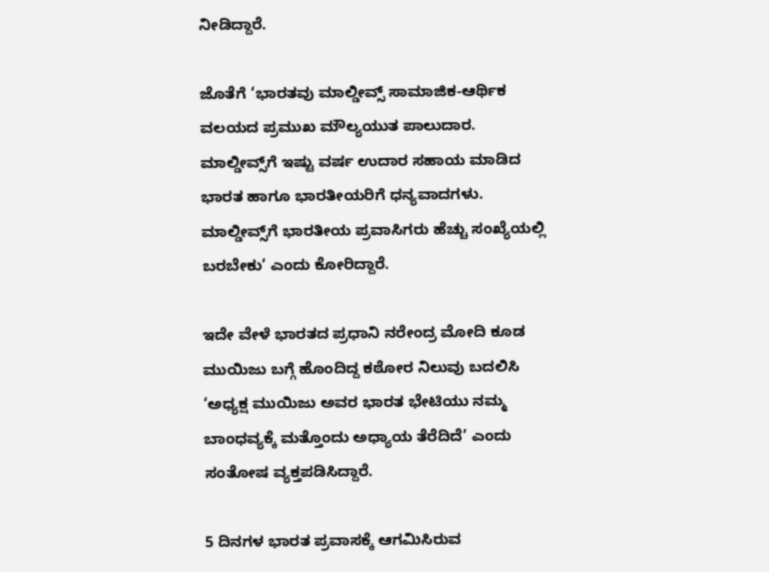ನೀಡಿದ್ದಾರೆ.

ಜೊತೆಗೆ ‘ಭಾರತವು ಮಾಲ್ಡೀವ್ಸ್ ಸಾಮಾಜಿಕ-ಆರ್ಥಿಕ ವಲಯದ ಪ್ರಮುಖ ಮೌಲ್ಯಯುತ ಪಾಲುದಾರ. ಮಾಲ್ಡೀವ್ಸ್‌ಗೆ ಇಷ್ಟು ವರ್ಷ ಉದಾರ ಸಹಾಯ ಮಾಡಿದ ಭಾರತ ಹಾಗೂ ಭಾರತೀಯರಿಗೆ ಧನ್ಯವಾದಗಳು. ಮಾಲ್ಡೀವ್ಸ್‌ಗೆ ಭಾರತೀಯ ಪ್ರವಾಸಿಗರು ಹೆಚ್ಚು ಸಂಖ್ಯೆಯಲ್ಲಿ ಬರಬೇಕು’ ಎಂದು ಕೋರಿದ್ದಾರೆ.

ಇದೇ ವೇಳೆ ಭಾರತದ ಪ್ರಧಾನಿ ನರೇಂದ್ರ ಮೋದಿ ಕೂಡ ಮುಯಿಜು ಬಗ್ಗೆ ಹೊಂದಿದ್ದ ಕಠೋರ ನಿಲುವು ಬದಲಿಸಿ ‘ಅಧ್ಯಕ್ಷ ಮುಯಿಜು ಅವರ ಭಾರತ ಭೇಟಿಯು ನಮ್ಮ ಬಾಂಧವ್ಯಕ್ಕೆ ಮತ್ತೊಂದು ಅಧ್ಯಾಯ ತೆರೆದಿದೆ’ ಎಂದು ಸಂತೋಷ ವ್ಯಕ್ತಪಡಿಸಿದ್ದಾರೆ.

5 ದಿನಗಳ ಭಾರತ ಪ್ರವಾಸಕ್ಕೆ ಆಗಮಿಸಿರುವ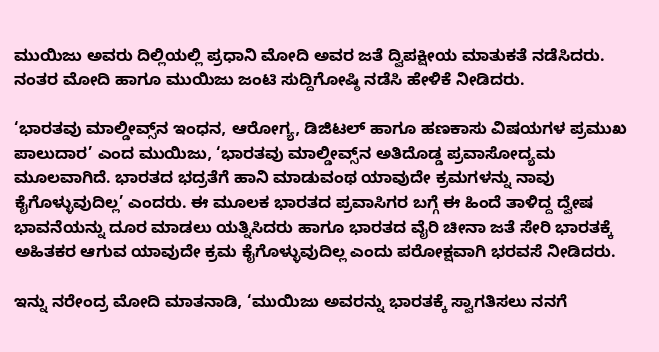ಮುಯಿಜು ಅವರು ದಿಲ್ಲಿಯಲ್ಲಿ ಪ್ರಧಾನಿ ಮೋದಿ ಅವರ ಜತೆ ದ್ವಿಪಕ್ಷೀಯ ಮಾತುಕತೆ ನಡೆಸಿದರು. ನಂತರ ಮೋದಿ ಹಾಗೂ ಮುಯಿಜು ಜಂಟಿ ಸುದ್ದಿಗೋಷ್ಠಿ ನಡೆಸಿ ಹೇಳಿಕೆ ನೀಡಿದರು.

‘ಭಾರತವು ಮಾಲ್ಡೀವ್ಸ್‌ನ ಇಂಧನ, ಆರೋಗ್ಯ, ಡಿಜಿಟಲ್‌ ಹಾಗೂ ಹಣಕಾಸು ವಿಷಯಗಳ ಪ್ರಮುಖ ಪಾಲುದಾರ’ ಎಂದ ಮುಯಿಜು, ‘ಭಾರತವು ಮಾಲ್ಡೀವ್ಸ್‌ನ ಅತಿದೊಡ್ಡ ಪ್ರವಾಸೋದ್ಯಮ ಮೂಲವಾಗಿದೆ. ಭಾರತದ ಭದ್ರತೆಗೆ ಹಾನಿ ಮಾಡುವಂಥ ಯಾವುದೇ ಕ್ರಮಗಳನ್ನು ನಾವು ಕೈಗೊಳ್ಳುವುದಿಲ್ಲ’ ಎಂದರು. ಈ ಮೂಲಕ ಭಾರತದ ಪ್ರವಾಸಿಗರ ಬಗ್ಗೆ ಈ ಹಿಂದೆ ತಾಳಿದ್ದ ದ್ವೇಷ ಭಾವನೆಯನ್ನು ದೂರ ಮಾಡಲು ಯತ್ನಿಸಿದರು ಹಾಗೂ ಭಾರತದ ವೈರಿ ಚೀನಾ ಜತೆ ಸೇರಿ ಭಾರತಕ್ಕೆ ಅಹಿತಕರ ಆಗುವ ಯಾವುದೇ ಕ್ರಮ ಕೈಗೊಳ್ಳುವುದಿಲ್ಲ ಎಂದು ಪರೋಕ್ಷವಾಗಿ ಭರವಸೆ ನೀಡಿದರು.

ಇನ್ನು ನರೇಂದ್ರ ಮೋದಿ ಮಾತನಾಡಿ, ‘ಮುಯಿಜು ಅವರನ್ನು ಭಾರತಕ್ಕೆ ಸ್ವಾಗತಿಸಲು ನನಗೆ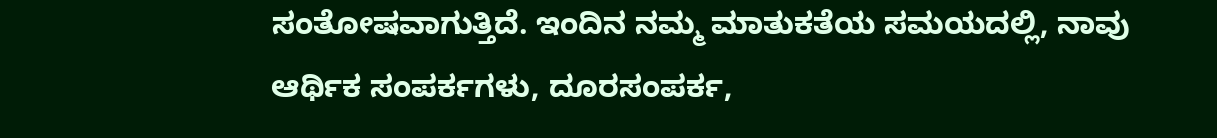ಸಂತೋಷವಾಗುತ್ತಿದೆ. ಇಂದಿನ ನಮ್ಮ ಮಾತುಕತೆಯ ಸಮಯದಲ್ಲಿ, ನಾವು ಆರ್ಥಿಕ ಸಂಪರ್ಕಗಳು, ದೂರಸಂಪರ್ಕ,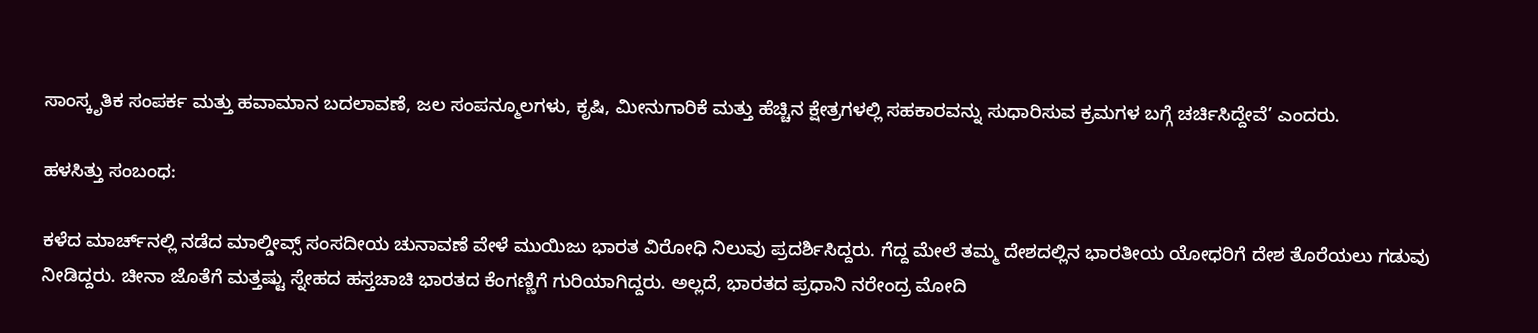ಸಾಂಸ್ಕೃತಿಕ ಸಂಪರ್ಕ ಮತ್ತು ಹವಾಮಾನ ಬದಲಾವಣೆ, ಜಲ ಸಂಪನ್ಮೂಲಗಳು, ಕೃಷಿ, ಮೀನುಗಾರಿಕೆ ಮತ್ತು ಹೆಚ್ಚಿನ ಕ್ಷೇತ್ರಗಳಲ್ಲಿ ಸಹಕಾರವನ್ನು ಸುಧಾರಿಸುವ ಕ್ರಮಗಳ ಬಗ್ಗೆ ಚರ್ಚಿಸಿದ್ದೇವೆ’ ಎಂದರು.

ಹಳಸಿತ್ತು ಸಂಬಂಧ:

ಕಳೆದ ಮಾರ್ಚ್‌ನಲ್ಲಿ ನಡೆದ ಮಾಲ್ಡೀವ್ಸ್‌ ಸಂಸದೀಯ ಚುನಾವಣೆ ವೇಳೆ ಮುಯಿಜು ಭಾರತ ವಿರೋಧಿ ನಿಲುವು ಪ್ರದರ್ಶಿಸಿದ್ದರು. ಗೆದ್ದ ಮೇಲೆ ತಮ್ಮ ದೇಶದಲ್ಲಿನ ಭಾರತೀಯ ಯೋಧರಿಗೆ ದೇಶ ತೊರೆಯಲು ಗಡುವು ನೀಡಿದ್ದರು. ಚೀನಾ ಜೊತೆಗೆ ಮತ್ತಷ್ಟು ಸ್ನೇಹದ ಹಸ್ತಚಾಚಿ ಭಾರತದ ಕೆಂಗಣ್ಣಿಗೆ ಗುರಿಯಾಗಿದ್ದರು. ಅಲ್ಲದೆ, ಭಾರತದ ಪ್ರಧಾನಿ ನರೇಂದ್ರ ಮೋದಿ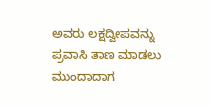ಅವರು ಲಕ್ಷದ್ವೀಪವನ್ನು ಪ್ರವಾಸಿ ತಾಣ ಮಾಡಲು ಮುಂದಾದಾಗ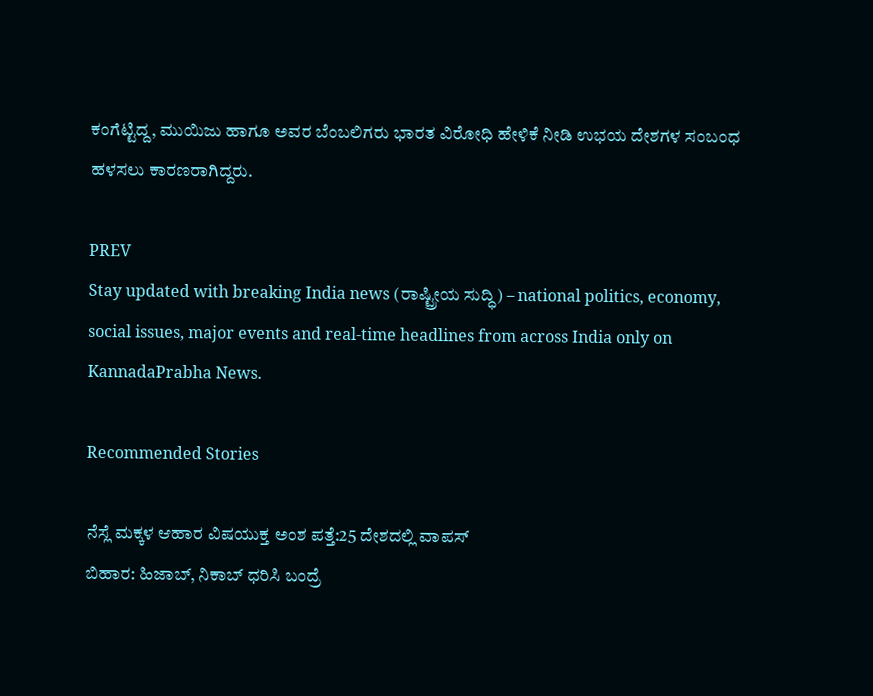ಕಂಗೆಟ್ಟಿದ್ದ, ಮುಯಿಜು ಹಾಗೂ ಅವರ ಬೆಂಬಲಿಗರು ಭಾರತ ವಿರೋಧಿ ಹೇಳಿಕೆ ನೀಡಿ ಉಭಯ ದೇಶಗಳ ಸಂಬಂಧ ಹಳಸಲು ಕಾರಣರಾಗಿದ್ದರು.

PREV
Stay updated with breaking India news (ರಾಷ್ಟ್ರೀಯ ಸುದ್ಧಿ) – national politics, economy, social issues, major events and real‑time headlines from across India only on KannadaPrabha News.

Recommended Stories

ನೆಸ್ಲೆ ಮಕ್ಕಳ ಆಹಾರ ವಿಷಯುಕ್ತ ಅಂಶ ಪತ್ತೆ:25 ದೇಶದಲ್ಲಿ ವಾಪಸ್‌
ಬಿಹಾರ: ಹಿಜಾಬ್‌, ನಿಕಾಬ್‌ ಧರಿಸಿ ಬಂದ್ರೆ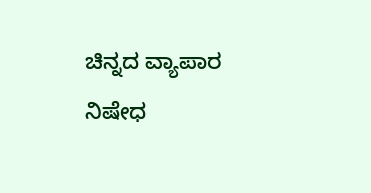ಚಿನ್ನದ ವ್ಯಾಪಾರ ನಿಷೇಧ